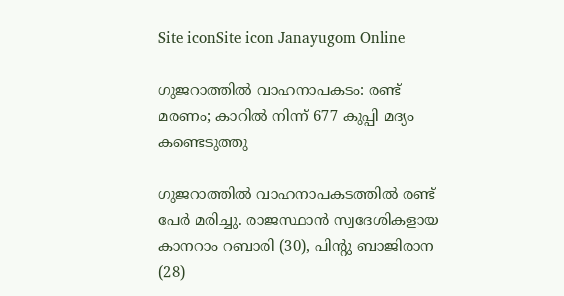Site iconSite icon Janayugom Online

ഗുജറാത്തിൽ വാഹനാപകടം: രണ്ട് മരണം; കാറിൽ നിന്ന് 677 കുപ്പി മദ്യം കണ്ടെടുത്തു

ഗുജറാത്തിൽ വാഹനാപകടത്തിൽ രണ്ട് പേർ മരിച്ചു. രാജസ്ഥാൻ സ്വദേശികളായ കാനറാം റബാരി (30), പിന്റു ബാജിരാന (28)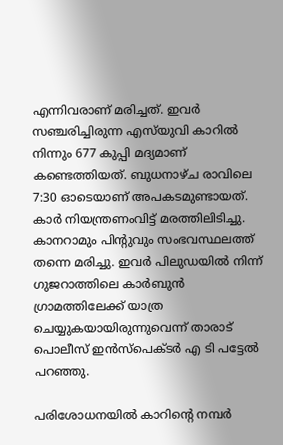എന്നിവരാണ് മരിച്ചത്. ഇവർ സഞ്ചരിച്ചിരുന്ന എസ്‍യുവി കാറിൽ നിന്നും 677 കുപ്പി മദ്യമാണ് കണ്ടെത്തിയത്. ബുധനാഴ്ച രാവിലെ 7:30 ഓടെയാണ് അപകടമുണ്ടായത്. കാർ നിയന്ത്രണംവിട്ട് മരത്തിലിടിച്ചു. കാനറാമും പിന്റുവും സംഭവസ്ഥലത്ത് തന്നെ മരിച്ചു. ഇവർ പിലുഡയിൽ നിന്ന് ഗുജറാത്തിലെ കാർബുൻ ഗ്രാമത്തിലേക്ക് യാത്ര ചെയ്യുകയായിരുന്നുവെന്ന് താരാട് പൊലീസ് ഇൻസ്പെക്ടർ എ ടി പട്ടേൽ പറഞ്ഞു.

പരിശോധനയിൽ കാറിന്റെ നമ്പർ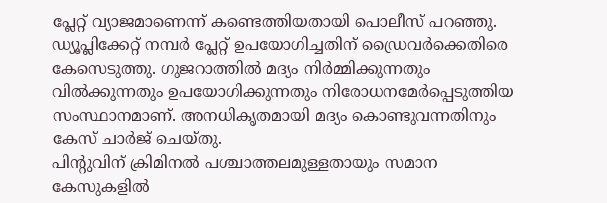പ്ലേറ്റ് വ്യാജമാണെന്ന് കണ്ടെത്തിയതായി പൊലീസ് പറഞ്ഞു. ഡ്യൂപ്ലിക്കേറ്റ് നമ്പർ പ്ലേറ്റ് ഉപയോഗിച്ചതിന് ഡ്രൈവർക്കെതിരെ കേസെടുത്തു. ഗുജറാത്തില്‍ മദ്യം നിർമ്മിക്കുന്നതും വിൽക്കുന്നതും ഉപയോഗിക്കുന്നതും നിരോധനമേർപ്പെടുത്തിയ സംസ്ഥാനമാണ്. അനധികൃതമായി മദ്യം കൊണ്ടുവന്നതിനും കേസ് ചാർജ് ചെയ്തു.
പിന്റുവിന് ക്രിമിനൽ പശ്ചാത്തലമുള്ളതായും സമാന കേസുകളിൽ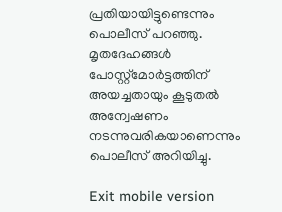പ്രതിയായിട്ടുണ്ടെന്നും പൊലീസ് പറഞ്ഞു. മൃതദേഹങ്ങൾ പോസ്റ്റ്‌മോർട്ടത്തിന് അയച്ചതായും കൂടുതൽ അന്വേഷണം നടന്നുവരികയാണെന്നും പൊലീസ് അറിയിച്ചു.

Exit mobile version